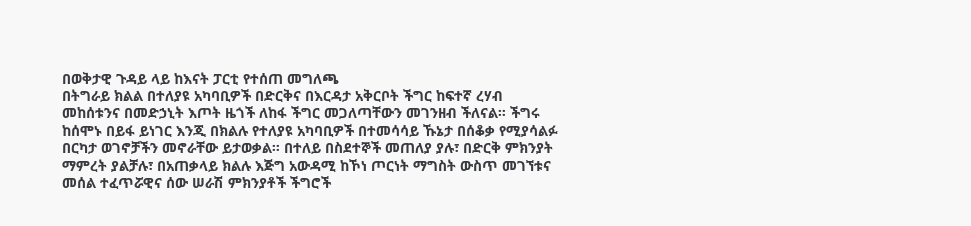በወቅታዊ ጉዳይ ላይ ከእናት ፓርቲ የተሰጠ መግለጫ
በትግራይ ክልል በተለያዩ አካባቢዎች በድርቅና በእርዳታ አቅርቦት ችግር ከፍተኛ ረሃብ መከሰቱንና በመድኃኒት እጦት ዜጎች ለከፋ ችግር መጋለጣቸውን መገንዘብ ችለናል። ችግሩ ከሰሞኑ በይፋ ይነገር እንጂ በክልሉ የተለያዩ አካባቢዎች በተመሳሳይ ኹኔታ በሰቆቃ የሚያሳልፉ በርካታ ወገኖቻችን መኖራቸው ይታወቃል። በተለይ በስደተኞች መጠለያ ያሉ፣ በድርቅ ምክንያት ማምረት ያልቻሉ፣ በአጠቃላይ ክልሉ እጅግ አውዳሚ ከኾነ ጦርነት ማግስት ውስጥ መገኘቱና መሰል ተፈጥሯዊና ሰው ሠራሽ ምክንያቶች ችግሮች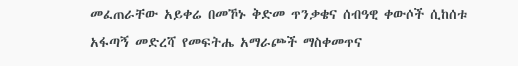መፈጠራቸው አይቀሬ በመኾኑ ቅድመ ጥንቃቄና ሰብዓዊ ቀውሶች ሲከሰቱ አፋጣኝ መድረሻ የመፍትሔ አማራጮች ማስቀመጥና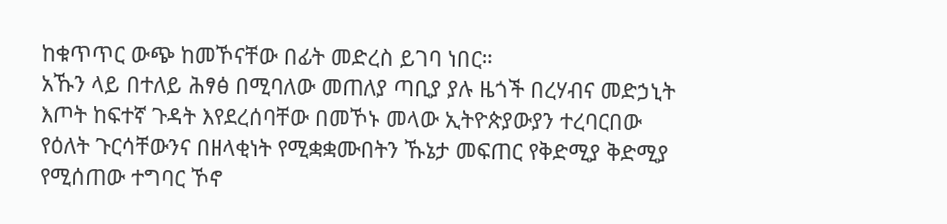ከቁጥጥር ውጭ ከመኾናቸው በፊት መድረስ ይገባ ነበር።
አኹን ላይ በተለይ ሕፃፅ በሚባለው መጠለያ ጣቢያ ያሉ ዜጎች በረሃብና መድኃኒት እጦት ከፍተኛ ጉዳት እየደረሰባቸው በመኾኑ መላው ኢትዮጵያውያን ተረባርበው የዕለት ጉርሳቸውንና በዘላቂነት የሚቋቋሙበትን ኹኔታ መፍጠር የቅድሚያ ቅድሚያ የሚሰጠው ተግባር ኾኖ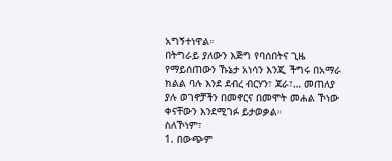አግኝተነዋል።
በትግራይ ያለውን እጅግ የባሰበትና ጊዜ የማይሰጠውን ኹኔታ አነሳን እንጂ ችግሩ በአማራ ክልል ባሉ እንደ ደብረ ብርሃን፣ ጃራ፣… መጠለያ ያሉ ወገኖቻችን በመኖርና በመሞት መሐል ኾነው ቀናቸውን እንደሚገፉ ይታወቃል።
ስለኾነም፣
1. በውጭም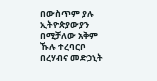በውስጥም ያሉ ኢትዮጵያውያን በሚቻለው አቅም ኹሉ ተረባርቦ በረሃብና መድኃኒት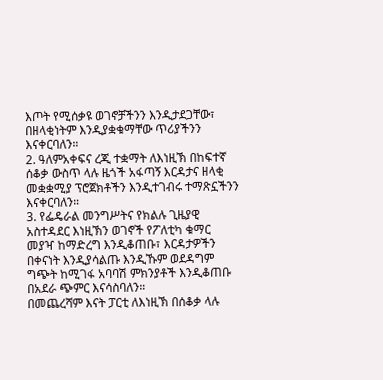እጦት የሚሰቃዩ ወገኖቻችንን እንዲታደጋቸው፣ በዘላቂነትም እንዲያቋቁማቸው ጥሪያችንን እናቀርባለን።
2. ዓለምአቀፍና ረጂ ተቋማት ለእነዚኽ በከፍተኛ ሰቆቃ ውስጥ ላሉ ዜጎች አፋጣኝ እርዳታና ዘላቂ መቋቋሚያ ፕሮጀክቶችን እንዲተገብሩ ተማጽኗችንን እናቀርባለን።
3. የፌዴራል መንግሥትና የክልሉ ጊዜያዊ አስተዳደር እነዚኽን ወገኖች የፖለቲካ ቁማር መያዣ ከማድረግ እንዲቆጠቡ፣ እርዳታዎችን በቀናነት እንዲያሳልጡ እንዲኹም ወደዳግም ግጭት ከሚገፋ አባባሽ ምክንያቶች እንዲቆጠቡ በአደራ ጭምር እናሳስባለን።
በመጨረሻም እናት ፓርቲ ለእነዚኽ በሰቆቃ ላሉ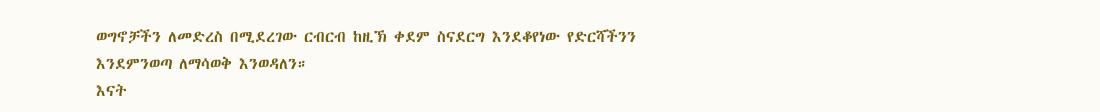ወግኖቻችን ለመድረስ በሚደረገው ርብርብ ከዚኽ ቀደም ስናደርግ እንደቆየነው የድርሻችንን እንደምንወጣ ለማሳወቅ እንወዳለን።
እናት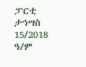ፓርቲ
ታኅሣስ 15/2018 ዓ/ም